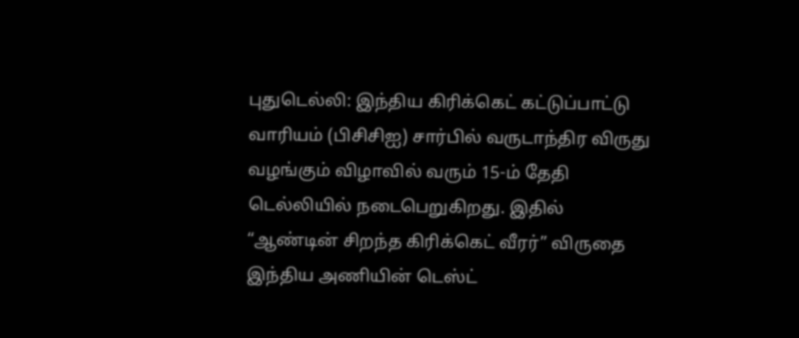புதுடெல்லி: இந்திய கிரிக்கெட் கட்டுப்பாட்டு வாரியம் (பிசிசிஐ) சார்பில் வருடாந்திர விருது வழங்கும் விழாவில் வரும் 15-ம் தேதி டெல்லியில் நடைபெறுகிறது. இதில் “ஆண்டின் சிறந்த கிரிக்கெட் வீரர்” விருதை இந்திய அணியின் டெஸ்ட்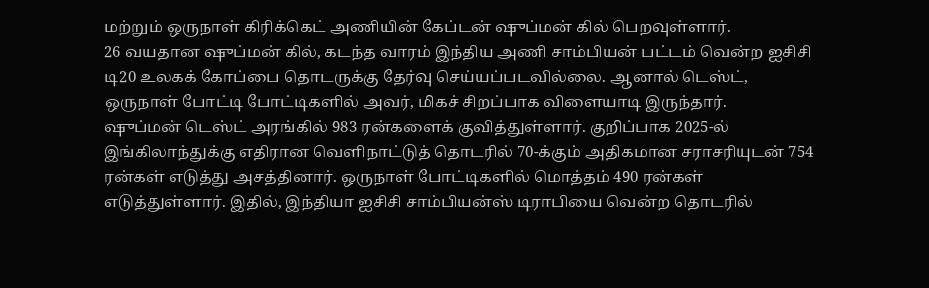மற்றும் ஒருநாள் கிரிக்கெட் அணியின் கேப்டன் ஷுப்மன் கில் பெறவுள்ளார்.
26 வயதான ஷுப்மன் கில், கடந்த வாரம் இந்திய அணி சாம்பியன் பட்டம் வென்ற ஐசிசி டி20 உலகக் கோப்பை தொடருக்கு தேர்வு செய்யப்படவில்லை. ஆனால் டெஸ்ட், ஒருநாள் போட்டி போட்டிகளில் அவர், மிகச் சிறப்பாக விளையாடி இருந்தார்.
ஷுப்மன் டெஸ்ட் அரங்கில் 983 ரன்களைக் குவித்துள்ளார். குறிப்பாக 2025-ல் இங்கிலாந்துக்கு எதிரான வெளிநாட்டுத் தொடரில் 70-க்கும் அதிகமான சராசரியுடன் 754 ரன்கள் எடுத்து அசத்தினார். ஒருநாள் போட்டிகளில் மொத்தம் 490 ரன்கள் எடுத்துள்ளார். இதில், இந்தியா ஐசிசி சாம்பியன்ஸ் டிராபியை வென்ற தொடரில்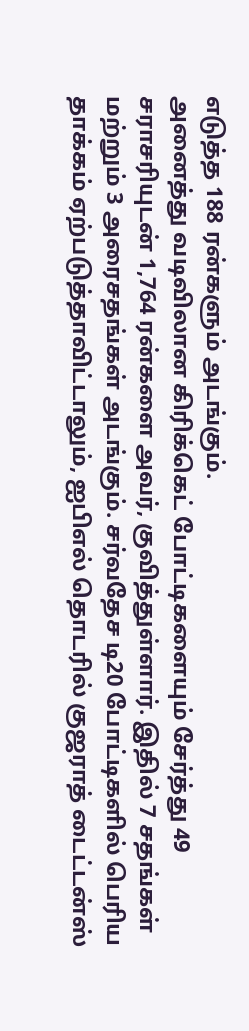எடுத்த 188 ரன்களும் அடங்கும்.
அனைத்து வடிவிலான கிரிக்கெட் போட்டிகளையும் சேர்த்து 49 சராசரியுடன் 1,764 ரன்களை அவர், குவித்துள்ளார். இதில் 7 சதங்கள் மற்றும் 3 அரைசதங்கள் அடங்கும். சர்வதேச டி20 போட்டிகளில் பெரிய தாக்கம் ஏற்படுத்தாவிட்டாலும், ஐபிஎல் தொடரில் குஜராத் டைட்டன்ஸ்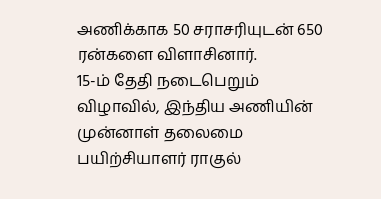அணிக்காக 50 சராசரியுடன் 650 ரன்களை விளாசினார்.
15-ம் தேதி நடைபெறும் விழாவில், இந்திய அணியின் முன்னாள் தலைமை பயிற்சியாளர் ராகுல்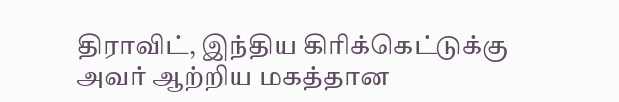திராவிட், இந்திய கிரிக்கெட்டுக்கு அவர் ஆற்றிய மகத்தான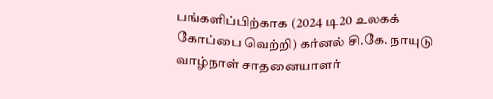பங்களிப்பிற்காக (2024 டி20 உலகக் கோப்பை வெற்றி) கர்னல் சி.கே. நாயுடு வாழ்நாள் சாதனையாளர்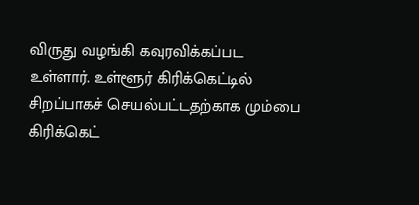விருது வழங்கி கவுரவிக்கப்பட உள்ளார். உள்ளூர் கிரிக்கெட்டில் சிறப்பாகச் செயல்பட்டதற்காக மும்பை கிரிக்கெட்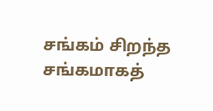சங்கம் சிறந்த சங்கமாகத்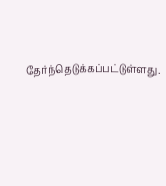தேர்ந்தெடுக்கப்பட்டுள்ளது.